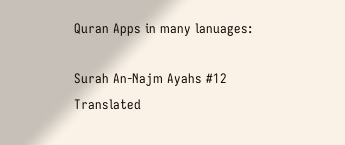Quran Apps in many lanuages:

Surah An-Najm Ayahs #12 Translated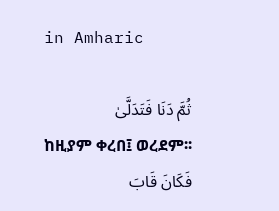in Amharic

ثُمَّ دَنَا فَتَدَلَّىٰ
ከዚያም ቀረበ፤ ወረደም፡፡
فَكَانَ قَابَ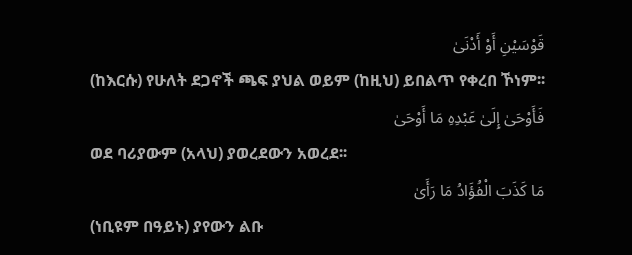قَوْسَيْنِ أَوْ أَدْنَىٰ
(ከእርሱ) የሁለት ደጋኖች ጫፍ ያህል ወይም (ከዚህ) ይበልጥ የቀረበ ኾነም፡፡
فَأَوْحَىٰ إِلَىٰ عَبْدِهِ مَا أَوْحَىٰ
ወደ ባሪያውም (አላህ) ያወረደውን አወረደ፡፡
مَا كَذَبَ الْفُؤَادُ مَا رَأَىٰ
(ነቢዩም በዓይኑ) ያየውን ልቡ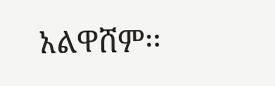አልዋሸም፡፡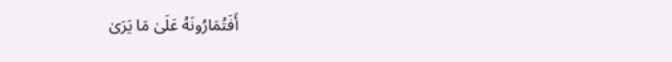أَفَتُمَارُونَهُ عَلَىٰ مَا يَرَىٰ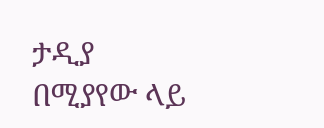ታዲያ በሚያየው ላይ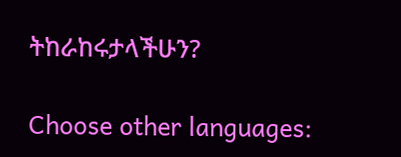ትከራከሩታላችሁን?

Choose other languages: